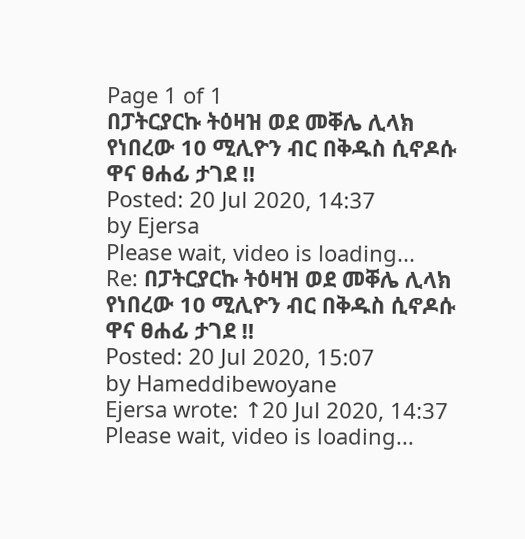Page 1 of 1
በፓትርያርኩ ትዕዛዝ ወደ መቐሌ ሊላክ የነበረው 10 ሚሊዮን ብር በቅዱስ ሲኖዶሱ ዋና ፀሐፊ ታገደ ‼
Posted: 20 Jul 2020, 14:37
by Ejersa
Please wait, video is loading...
Re: በፓትርያርኩ ትዕዛዝ ወደ መቐሌ ሊላክ የነበረው 10 ሚሊዮን ብር በቅዱስ ሲኖዶሱ ዋና ፀሐፊ ታገደ ‼
Posted: 20 Jul 2020, 15:07
by Hameddibewoyane
Ejersa wrote: ↑20 Jul 2020, 14:37
Please wait, video is loading...